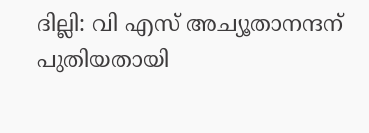ദില്ലി: വി എസ് അച്യൂതാനന്ദന് പുതിയതായി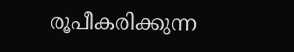രൂപീകരിക്കുന്ന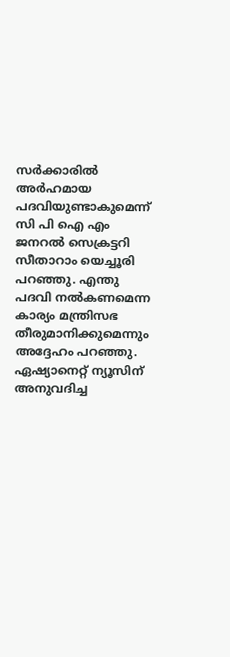സര്‍ക്കാരില്‍ അര്‍ഹമായ പദവിയുണ്ടാകുമെന്ന് സി പി ഐ എം ജനറല്‍ സെക്രട്ടറി സീതാറാം യെച്ചൂരി പറഞ്ഞു. എന്തു പദവി നല്‍കണമെന്ന കാര്യം മന്ത്രിസഭ തീരുമാനിക്കുമെന്നും അദ്ദേഹം പറഞ്ഞു. ഏഷ്യാനെറ്റ് ന്യൂസിന് അനുവദിച്ച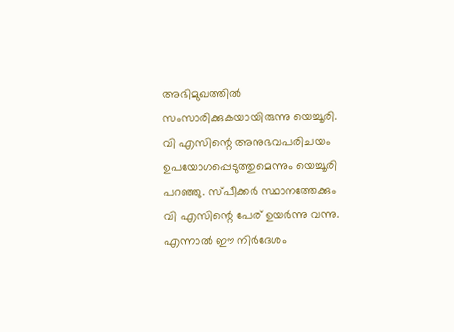അഭിമുഖത്തില്‍ സംസാരിക്കുകയായിരുന്നു യെച്ചൂരി. വി എസിന്റെ അനുഭവപരിചയം ഉപയോഗപ്പെടുത്തുമെന്നും യെച്ചൂരി പറഞ്ഞു. സ്‌പീക്കര്‍ സ്ഥാനത്തേക്കും വി എസിന്റെ പേര് ഉയര്‍ന്നു വന്നു. എന്നാല്‍ ഈ നിര്‍ദേശം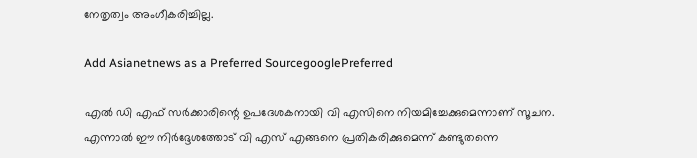നേതൃത്വം അംഗീകരിച്ചില്ല.

Add Asianetnews as a Preferred SourcegooglePreferred

എല്‍ ഡി എഫ് സര്‍ക്കാരിന്റെ ഉപദേശകനായി വി എസിനെ നിയമിച്ചേക്കുമെന്നാണ് സൂചന. എന്നാല്‍ ഈ നിര്‍ദ്ദേശത്തോട് വി എസ് എങ്ങനെ പ്രതികരിക്കുമെന്ന് കണ്ടുതന്നെ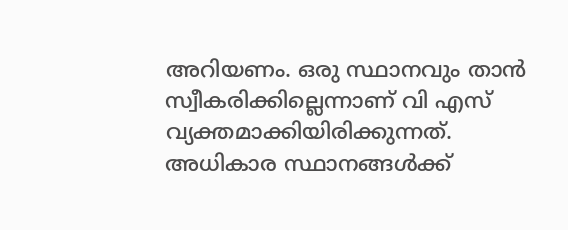അറിയണം. ഒരു സ്ഥാനവും താന്‍ സ്വീകരിക്കില്ലെന്നാണ് വി എസ് വ്യക്തമാക്കിയിരിക്കുന്നത്. അധികാര സ്ഥാനങ്ങള്‍ക്ക്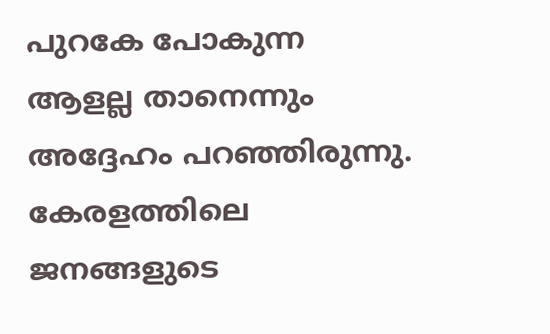പുറകേ പോകുന്ന ആളല്ല താനെന്നും അദ്ദേഹം പറഞ്ഞിരുന്നു. കേരളത്തിലെ ജനങ്ങളുടെ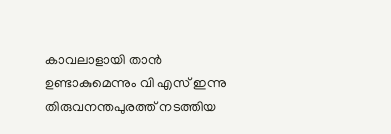കാവലാളായി താന്‍ ഉണ്ടാകുമെന്നും വി എസ് ഇന്നു തിരുവനന്തപുരത്ത് നടത്തിയ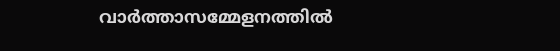വാര്‍ത്താസമ്മേളനത്തില്‍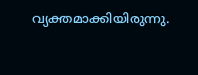വ്യക്തമാക്കിയിരുന്നു.